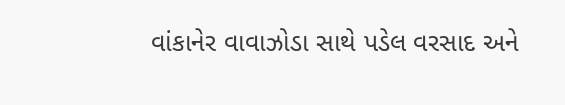વાંકાનેર વાવાઝોડા સાથે પડેલ વરસાદ અને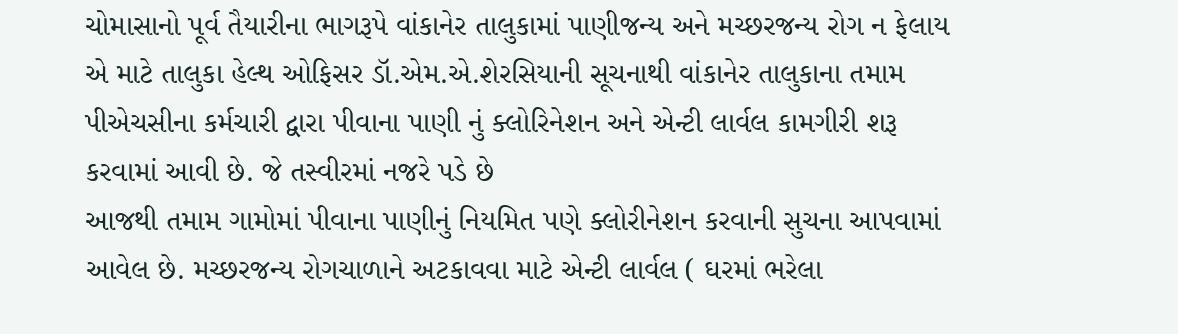ચોમાસાનો પૂર્વ તૈયારીના ભાગરૂપે વાંકાનેર તાલુકામાં પાણીજન્ય અને મચ્છરજન્ય રોગ ન ફેલાય એ માટે તાલુકા હેલ્થ ઓફિસર ડૉ.એમ.એ.શેરસિયાની સૂચનાથી વાંકાનેર તાલુકાના તમામ પીએચસીના કર્મચારી દ્વારા પીવાના પાણી નું ક્લોરિનેશન અને એન્ટી લાર્વલ કામગીરી શરૂ કરવામાં આવી છે. જે તસ્વીરમાં નજરે પડે છે
આજથી તમામ ગામોમાં પીવાના પાણીનું નિયમિત પણે ક્લોરીનેશન કરવાની સુચના આપવામાં આવેલ છે. મચ્છરજન્ય રોગચાળાને અટકાવવા માટે એન્ટી લાર્વલ ( ઘરમાં ભરેલા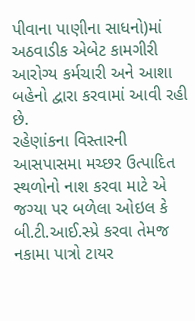પીવાના પાણીના સાધનો)માં અઠવાડીક એબેટ કામગીરી આરોગ્ય કર્મચારી અને આશા બહેનો દ્વારા કરવામાં આવી રહી છે.
રહેણાંકના વિસ્તારની આસપાસમા મચ્છર ઉત્પાદિત સ્થળોનો નાશ કરવા માટે એ જગ્યા પર બળેલા ઓઇલ કે બી.ટી.આઈ.સ્પ્રે કરવા તેમજ નકામા પાત્રો ટાયર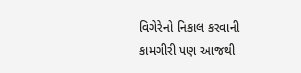વિગેરેનો નિકાલ કરવાની કામગીરી પણ આજથી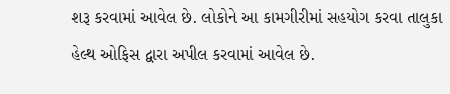શરૂ કરવામાં આવેલ છે. લોકોને આ કામગીરીમાં સહયોગ કરવા તાલુકા હેલ્થ ઓફિસ દ્વારા અપીલ કરવામાં આવેલ છે.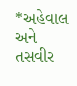*અહેવાલ અને તસવીર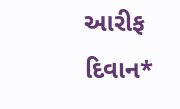આરીફ દિવાન*